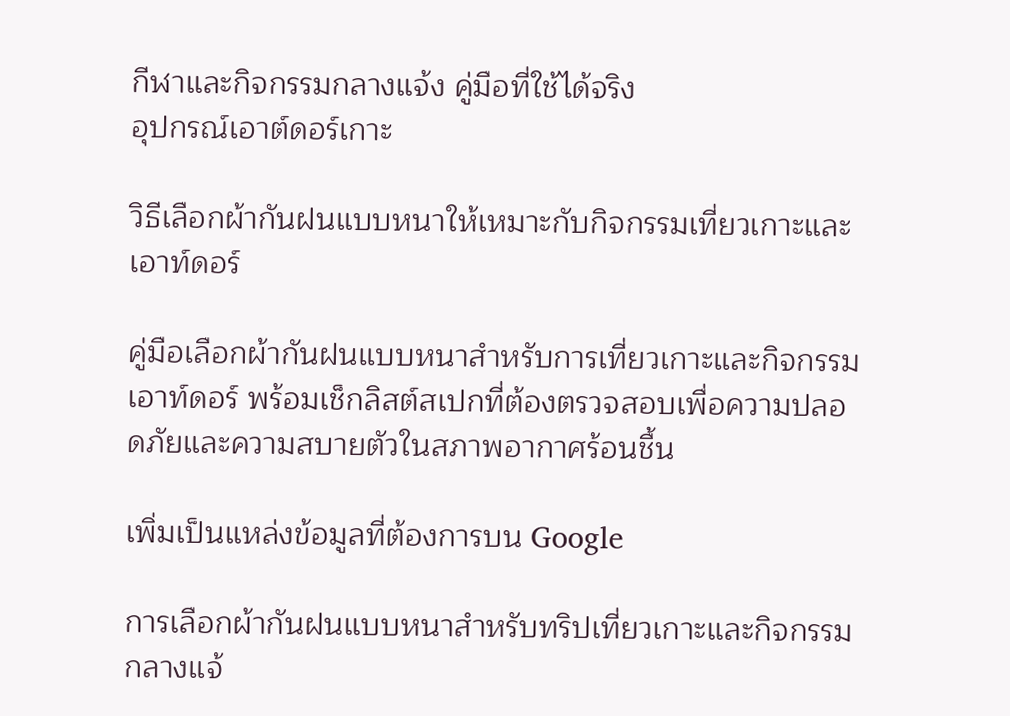กีฬาและกิจกรรมกลางแจ้ง คู่มือที่ใช้ได้จริง
อุปกรณ์เอาต์ดอร์เกาะ

วิธีเลือกผ้ากันฝนแบบหนาให้เหมาะกับกิจกรรมเที่ยวเกาะและเอาท์ดอร์

คู่มือเลือกผ้ากันฝนแบบหนาสำหรับการเที่ยวเกาะและกิจกรรมเอาท์ดอร์ พร้อมเช็กลิสต์สเปกที่ต้องตรวจสอบเพื่อความปลอดภัยและความสบายตัวในสภาพอากาศร้อนชื้น

เพิ่มเป็นแหล่งข้อมูลที่ต้องการบน Google

การเลือกผ้ากันฝนแบบหนาสำหรับทริปเที่ยวเกาะและกิจกรรมกลางแจ้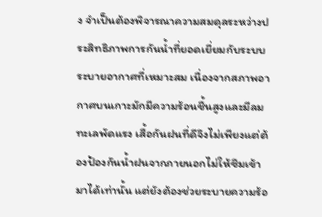ง จำเป็นต้องพิจารณาความสมดุลระหว่างประสิทธิภาพการกันน้ำที่ยอดเยี่ยมกับระบบระบายอากาศที่เหมาะสม เนื่องจากสภาพอากาศบนเกาะมักมีความร้อนชื้นสูงและมีลมทะเลพัดแรง เสื้อกันฝนที่ดีจึงไม่เพียงแต่ต้องป้องกันน้ำฝนจากภายนอกไม่ให้ซึมเข้ามาได้เท่านั้น แต่ยังต้องช่วยระบายความร้อ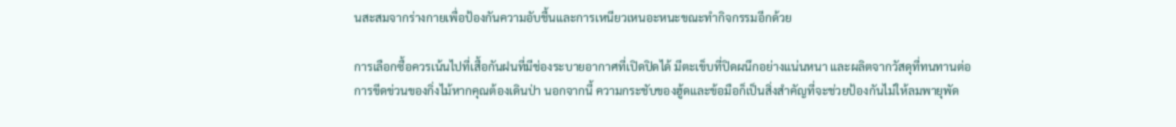นสะสมจากร่างกายเพื่อป้องกันความอับชื้นและการเหนียวเหนอะหนะขณะทำกิจกรรมอีกด้วย

การเลือกซื้อควรเน้นไปที่เสื้อกันฝนที่มีช่องระบายอากาศที่เปิดปิดได้ มีตะเข็บที่ปิดผนึกอย่างแน่นหนา และผลิตจากวัสดุที่ทนทานต่อการขีดข่วนของกิ่งไม้หากคุณต้องเดินป่า นอกจากนี้ ความกระชับของฮู้ดและข้อมือก็เป็นสิ่งสำคัญที่จะช่วยป้องกันไม่ให้ลมพายุพัด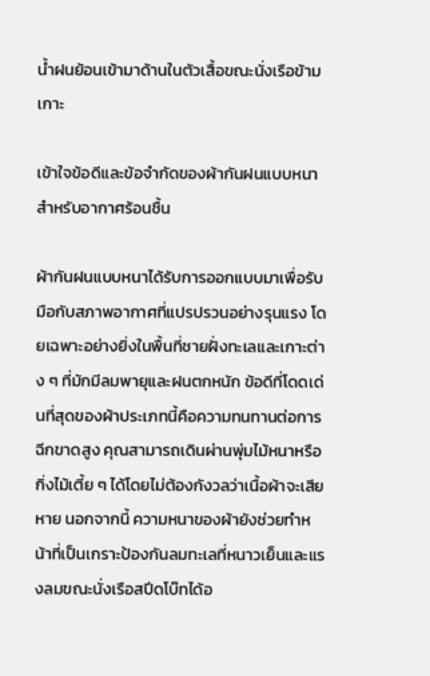น้ำฝนย้อนเข้ามาด้านในตัวเสื้อขณะนั่งเรือข้ามเกาะ

เข้าใจข้อดีและข้อจำกัดของผ้ากันฝนแบบหนาสำหรับอากาศร้อนชื้น

ผ้ากันฝนแบบหนาได้รับการออกแบบมาเพื่อรับมือกับสภาพอากาศที่แปรปรวนอย่างรุนแรง โดยเฉพาะอย่างยิ่งในพื้นที่ชายฝั่งทะเลและเกาะต่าง ๆ ที่มักมีลมพายุและฝนตกหนัก ข้อดีที่โดดเด่นที่สุดของผ้าประเภทนี้คือความทนทานต่อการฉีกขาดสูง คุณสามารถเดินผ่านพุ่มไม้หนาหรือกิ่งไม้เตี้ย ๆ ได้โดยไม่ต้องกังวลว่าเนื้อผ้าจะเสียหาย นอกจากนี้ ความหนาของผ้ายังช่วยทำหน้าที่เป็นเกราะป้องกันลมทะเลที่หนาวเย็นและแรงลมขณะนั่งเรือสปีดโบ๊ทได้อ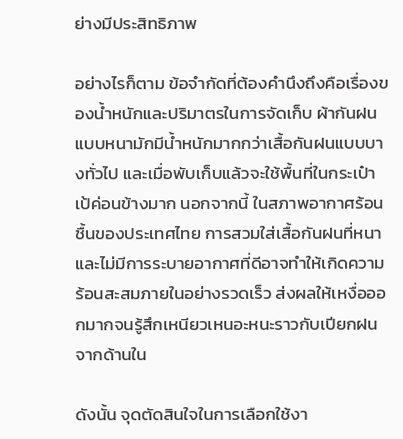ย่างมีประสิทธิภาพ

อย่างไรก็ตาม ข้อจำกัดที่ต้องคำนึงถึงคือเรื่องของน้ำหนักและปริมาตรในการจัดเก็บ ผ้ากันฝนแบบหนามักมีน้ำหนักมากกว่าเสื้อกันฝนแบบบางทั่วไป และเมื่อพับเก็บแล้วจะใช้พื้นที่ในกระเป๋าเป้ค่อนข้างมาก นอกจากนี้ ในสภาพอากาศร้อนชื้นของประเทศไทย การสวมใส่เสื้อกันฝนที่หนาและไม่มีการระบายอากาศที่ดีอาจทำให้เกิดความร้อนสะสมภายในอย่างรวดเร็ว ส่งผลให้เหงื่อออกมากจนรู้สึกเหนียวเหนอะหนะราวกับเปียกฝนจากด้านใน

ดังนั้น จุดตัดสินใจในการเลือกใช้งา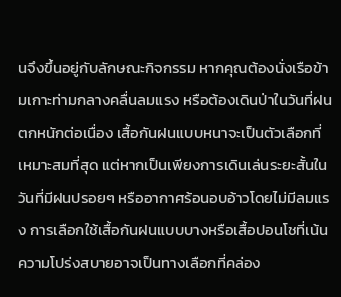นจึงขึ้นอยู่กับลักษณะกิจกรรม หากคุณต้องนั่งเรือข้ามเกาะท่ามกลางคลื่นลมแรง หรือต้องเดินป่าในวันที่ฝนตกหนักต่อเนื่อง เสื้อกันฝนแบบหนาจะเป็นตัวเลือกที่เหมาะสมที่สุด แต่หากเป็นเพียงการเดินเล่นระยะสั้นในวันที่มีฝนปรอยๆ หรืออากาศร้อนอบอ้าวโดยไม่มีลมแรง การเลือกใช้เสื้อกันฝนแบบบางหรือเสื้อปอนโชที่เน้นความโปร่งสบายอาจเป็นทางเลือกที่คล่อง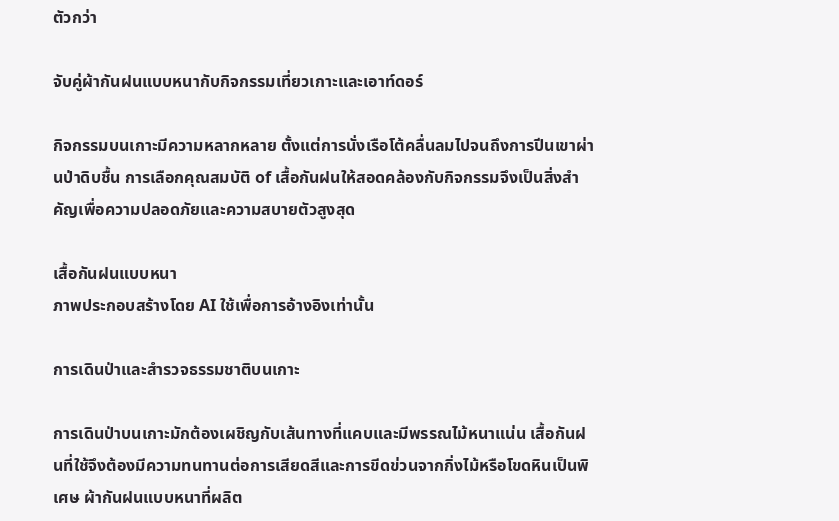ตัวกว่า

จับคู่ผ้ากันฝนแบบหนากับกิจกรรมเที่ยวเกาะและเอาท์ดอร์

กิจกรรมบนเกาะมีความหลากหลาย ตั้งแต่การนั่งเรือโต้คลื่นลมไปจนถึงการปีนเขาผ่านป่าดิบชื้น การเลือกคุณสมบัติ of เสื้อกันฝนให้สอดคล้องกับกิจกรรมจึงเป็นสิ่งสำคัญเพื่อความปลอดภัยและความสบายตัวสูงสุด

เสื้อกันฝนแบบหนา
ภาพประกอบสร้างโดย AI ใช้เพื่อการอ้างอิงเท่านั้น

การเดินป่าและสำรวจธรรมชาติบนเกาะ

การเดินป่าบนเกาะมักต้องเผชิญกับเส้นทางที่แคบและมีพรรณไม้หนาแน่น เสื้อกันฝนที่ใช้จึงต้องมีความทนทานต่อการเสียดสีและการขีดข่วนจากกิ่งไม้หรือโขดหินเป็นพิเศษ ผ้ากันฝนแบบหนาที่ผลิต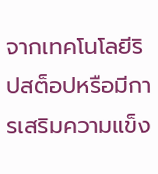จากเทคโนโลยีริปสต็อปหรือมีการเสริมความแข็ง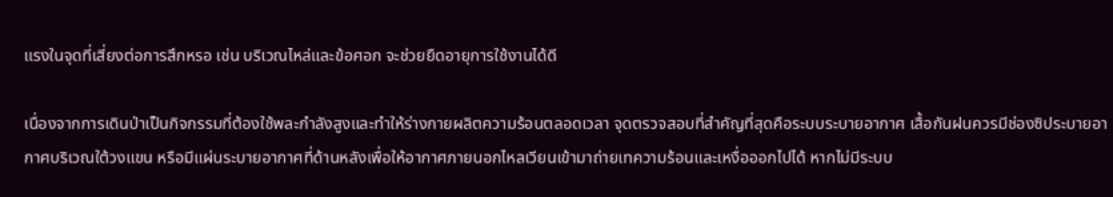แรงในจุดที่เสี่ยงต่อการสึกหรอ เช่น บริเวณไหล่และข้อศอก จะช่วยยืดอายุการใช้งานได้ดี

เนื่องจากการเดินป่าเป็นกิจกรรมที่ต้องใช้พละกำลังสูงและทำให้ร่างกายผลิตความร้อนตลอดเวลา จุดตรวจสอบที่สำคัญที่สุดคือระบบระบายอากาศ เสื้อกันฝนควรมีช่องซิประบายอากาศบริเวณใต้วงแขน หรือมีแผ่นระบายอากาศที่ด้านหลังเพื่อให้อากาศภายนอกไหลเวียนเข้ามาถ่ายเทความร้อนและเหงื่อออกไปได้ หากไม่มีระบบ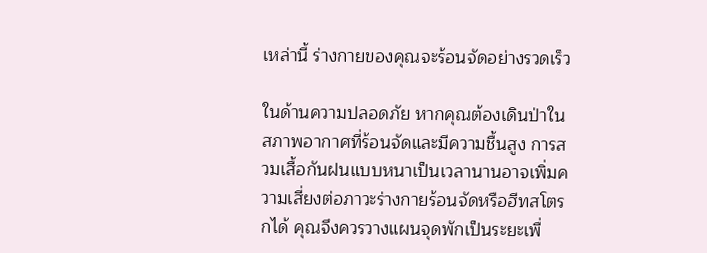เหล่านี้ ร่างกายของคุณจะร้อนจัดอย่างรวดเร็ว

ในด้านความปลอดภัย หากคุณต้องเดินป่าในสภาพอากาศที่ร้อนจัดและมีความชื้นสูง การสวมเสื้อกันฝนแบบหนาเป็นเวลานานอาจเพิ่มความเสี่ยงต่อภาวะร่างกายร้อนจัดหรือฮีทสโตรกได้ คุณจึงควรวางแผนจุดพักเป็นระยะเพื่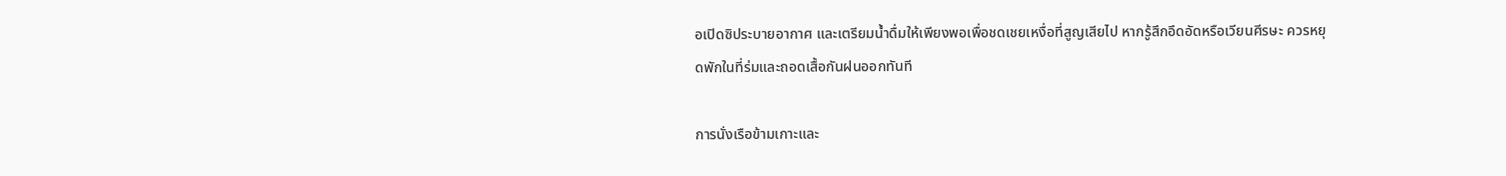อเปิดซิประบายอากาศ และเตรียมน้ำดื่มให้เพียงพอเพื่อชดเชยเหงื่อที่สูญเสียไป หากรู้สึกอึดอัดหรือเวียนศีรษะ ควรหยุดพักในที่ร่มและถอดเสื้อกันฝนออกทันที

การนั่งเรือข้ามเกาะและ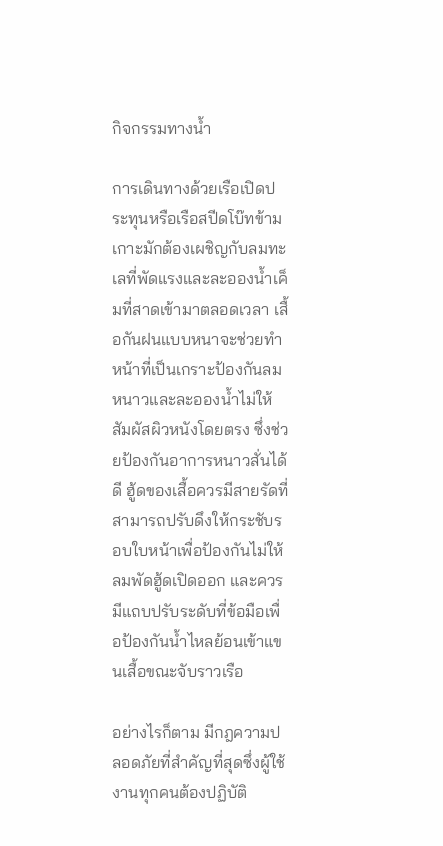กิจกรรมทางน้ำ

การเดินทางด้วยเรือเปิดประทุนหรือเรือสปีดโบ๊ทข้ามเกาะมักต้องเผชิญกับลมทะเลที่พัดแรงและละอองน้ำเค็มที่สาดเข้ามาตลอดเวลา เสื้อกันฝนแบบหนาจะช่วยทำหน้าที่เป็นเกราะป้องกันลมหนาวและละอองน้ำไม่ให้สัมผัสผิวหนังโดยตรง ซึ่งช่วยป้องกันอาการหนาวสั่นได้ดี ฮู้ดของเสื้อควรมีสายรัดที่สามารถปรับดึงให้กระชับรอบใบหน้าเพื่อป้องกันไม่ให้ลมพัดฮู้ดเปิดออก และควรมีแถบปรับระดับที่ข้อมือเพื่อป้องกันน้ำไหลย้อนเข้าแขนเสื้อขณะจับราวเรือ

อย่างไรก็ตาม มีกฎความปลอดภัยที่สำคัญที่สุดซึ่งผู้ใช้งานทุกคนต้องปฏิบัติ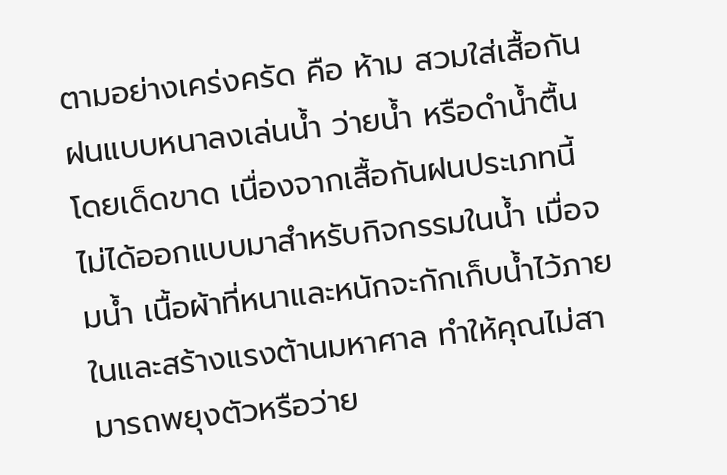ตามอย่างเคร่งครัด คือ ห้าม สวมใส่เสื้อกันฝนแบบหนาลงเล่นน้ำ ว่ายน้ำ หรือดำน้ำตื้นโดยเด็ดขาด เนื่องจากเสื้อกันฝนประเภทนี้ไม่ได้ออกแบบมาสำหรับกิจกรรมในน้ำ เมื่อจมน้ำ เนื้อผ้าที่หนาและหนักจะกักเก็บน้ำไว้ภายในและสร้างแรงต้านมหาศาล ทำให้คุณไม่สามารถพยุงตัวหรือว่าย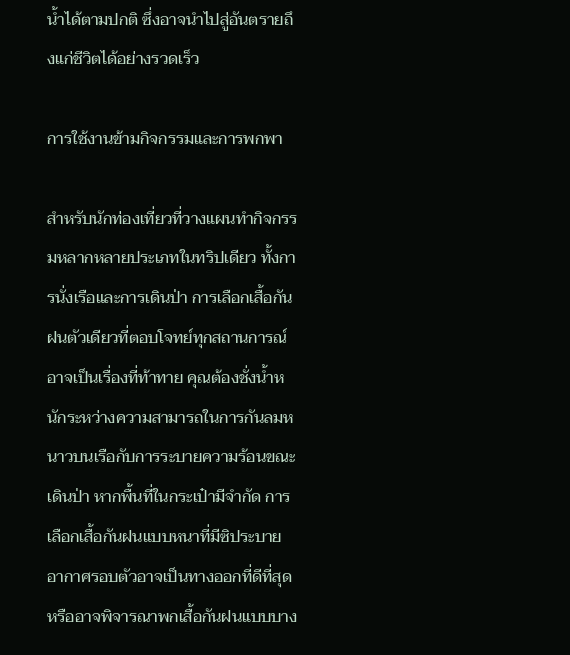น้ำได้ตามปกติ ซึ่งอาจนำไปสู่อันตรายถึงแก่ชีวิตได้อย่างรวดเร็ว

การใช้งานข้ามกิจกรรมและการพกพา

สำหรับนักท่องเที่ยวที่วางแผนทำกิจกรรมหลากหลายประเภทในทริปเดียว ทั้งการนั่งเรือและการเดินป่า การเลือกเสื้อกันฝนตัวเดียวที่ตอบโจทย์ทุกสถานการณ์อาจเป็นเรื่องที่ท้าทาย คุณต้องชั่งน้ำหนักระหว่างความสามารถในการกันลมหนาวบนเรือกับการระบายความร้อนขณะเดินป่า หากพื้นที่ในกระเป๋ามีจำกัด การเลือกเสื้อกันฝนแบบหนาที่มีซิประบายอากาศรอบตัวอาจเป็นทางออกที่ดีที่สุด หรืออาจพิจารณาพกเสื้อกันฝนแบบบาง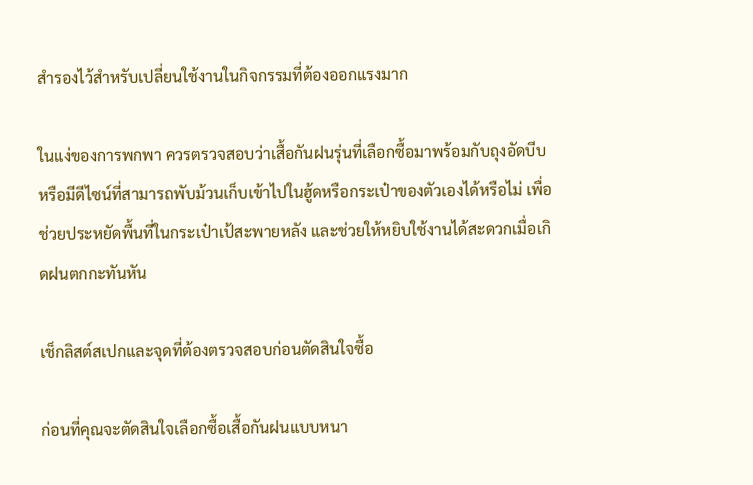สำรองไว้สำหรับเปลี่ยนใช้งานในกิจกรรมที่ต้องออกแรงมาก

ในแง่ของการพกพา ควรตรวจสอบว่าเสื้อกันฝนรุ่นที่เลือกซื้อมาพร้อมกับถุงอัดบีบหรือมีดีไซน์ที่สามารถพับม้วนเก็บเข้าไปในฮู้ดหรือกระเป๋าของตัวเองได้หรือไม่ เพื่อช่วยประหยัดพื้นที่ในกระเป๋าเป้สะพายหลัง และช่วยให้หยิบใช้งานได้สะดวกเมื่อเกิดฝนตกกะทันหัน

เช็กลิสต์สเปกและจุดที่ต้องตรวจสอบก่อนตัดสินใจซื้อ

ก่อนที่คุณจะตัดสินใจเลือกซื้อเสื้อกันฝนแบบหนา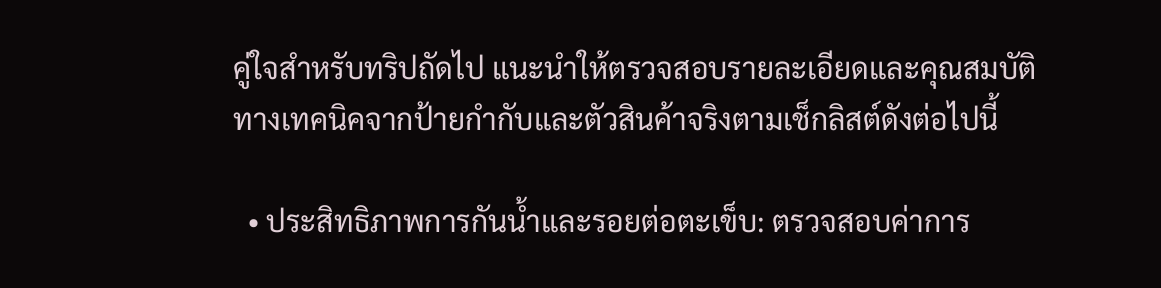คู่ใจสำหรับทริปถัดไป แนะนำให้ตรวจสอบรายละเอียดและคุณสมบัติทางเทคนิคจากป้ายกำกับและตัวสินค้าจริงตามเช็กลิสต์ดังต่อไปนี้

  • ประสิทธิภาพการกันน้ำและรอยต่อตะเข็บ: ตรวจสอบค่าการ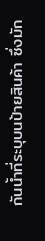กันน้ำที่ระบุบนป้ายสินค้า ซึ่งมัก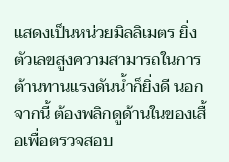แสดงเป็นหน่วยมิลลิเมตร ยิ่งตัวเลขสูงความสามารถในการต้านทานแรงดันน้ำก็ยิ่งดี นอกจากนี้ ต้องพลิกดูด้านในของเสื้อเพื่อตรวจสอบ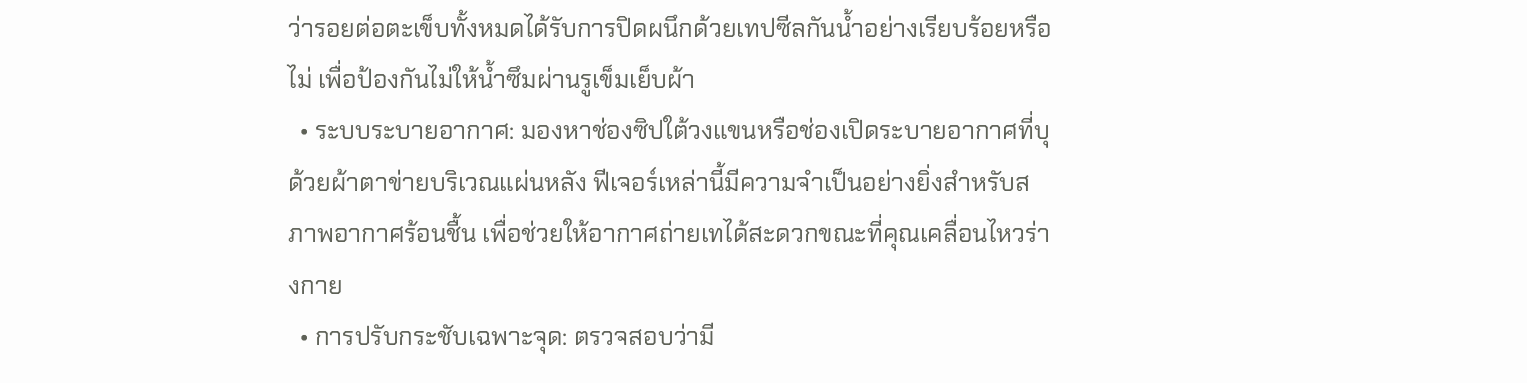ว่ารอยต่อตะเข็บทั้งหมดได้รับการปิดผนึกด้วยเทปซีลกันน้ำอย่างเรียบร้อยหรือไม่ เพื่อป้องกันไม่ให้น้ำซึมผ่านรูเข็มเย็บผ้า
  • ระบบระบายอากาศ: มองหาช่องซิปใต้วงแขนหรือช่องเปิดระบายอากาศที่บุด้วยผ้าตาข่ายบริเวณแผ่นหลัง ฟีเจอร์เหล่านี้มีความจำเป็นอย่างยิ่งสำหรับสภาพอากาศร้อนชื้น เพื่อช่วยให้อากาศถ่ายเทได้สะดวกขณะที่คุณเคลื่อนไหวร่างกาย
  • การปรับกระชับเฉพาะจุด: ตรวจสอบว่ามี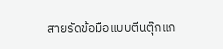สายรัดข้อมือแบบตีนตุ๊กแก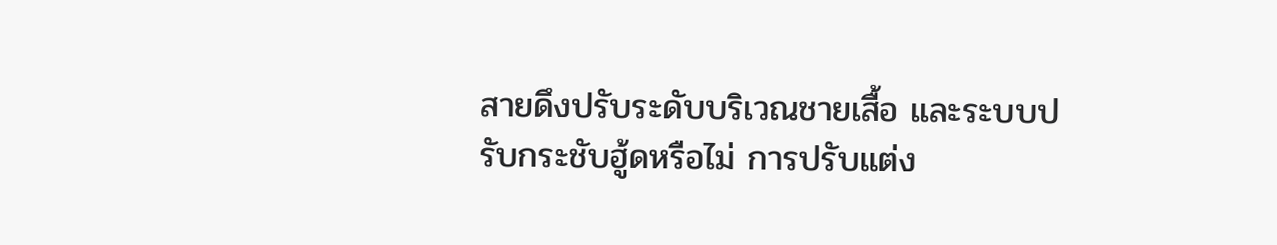สายดึงปรับระดับบริเวณชายเสื้อ และระบบปรับกระชับฮู้ดหรือไม่ การปรับแต่ง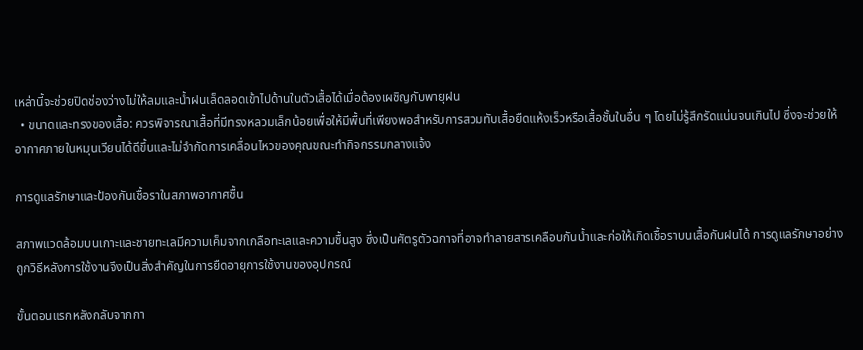เหล่านี้จะช่วยปิดช่องว่างไม่ให้ลมและน้ำฝนเล็ดลอดเข้าไปด้านในตัวเสื้อได้เมื่อต้องเผชิญกับพายุฝน
  • ขนาดและทรงของเสื้อ: ควรพิจารณาเสื้อที่มีทรงหลวมเล็กน้อยเพื่อให้มีพื้นที่เพียงพอสำหรับการสวมทับเสื้อยืดแห้งเร็วหรือเสื้อชั้นในอื่น ๆ โดยไม่รู้สึกรัดแน่นจนเกินไป ซึ่งจะช่วยให้อากาศภายในหมุนเวียนได้ดีขึ้นและไม่จำกัดการเคลื่อนไหวของคุณขณะทำกิจกรรมกลางแจ้ง

การดูแลรักษาและป้องกันเชื้อราในสภาพอากาศชื้น

สภาพแวดล้อมบนเกาะและชายทะเลมีความเค็มจากเกลือทะเลและความชื้นสูง ซึ่งเป็นศัตรูตัวฉกาจที่อาจทำลายสารเคลือบกันน้ำและก่อให้เกิดเชื้อราบนเสื้อกันฝนได้ การดูแลรักษาอย่างถูกวิธีหลังการใช้งานจึงเป็นสิ่งสำคัญในการยืดอายุการใช้งานของอุปกรณ์

ขั้นตอนแรกหลังกลับจากกา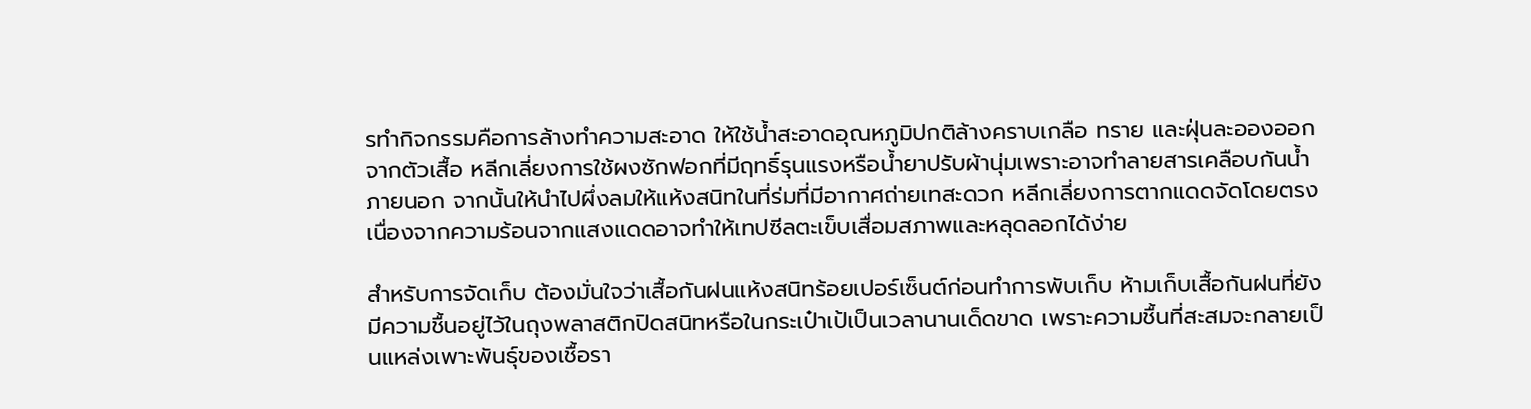รทำกิจกรรมคือการล้างทำความสะอาด ให้ใช้น้ำสะอาดอุณหภูมิปกติล้างคราบเกลือ ทราย และฝุ่นละอองออกจากตัวเสื้อ หลีกเลี่ยงการใช้ผงซักฟอกที่มีฤทธิ์รุนแรงหรือน้ำยาปรับผ้านุ่มเพราะอาจทำลายสารเคลือบกันน้ำภายนอก จากนั้นให้นำไปผึ่งลมให้แห้งสนิทในที่ร่มที่มีอากาศถ่ายเทสะดวก หลีกเลี่ยงการตากแดดจัดโดยตรง เนื่องจากความร้อนจากแสงแดดอาจทำให้เทปซีลตะเข็บเสื่อมสภาพและหลุดลอกได้ง่าย

สำหรับการจัดเก็บ ต้องมั่นใจว่าเสื้อกันฝนแห้งสนิทร้อยเปอร์เซ็นต์ก่อนทำการพับเก็บ ห้ามเก็บเสื้อกันฝนที่ยังมีความชื้นอยู่ไว้ในถุงพลาสติกปิดสนิทหรือในกระเป๋าเป้เป็นเวลานานเด็ดขาด เพราะความชื้นที่สะสมจะกลายเป็นแหล่งเพาะพันธุ์ของเชื้อรา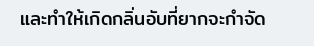และทำให้เกิดกลิ่นอับที่ยากจะกำจัด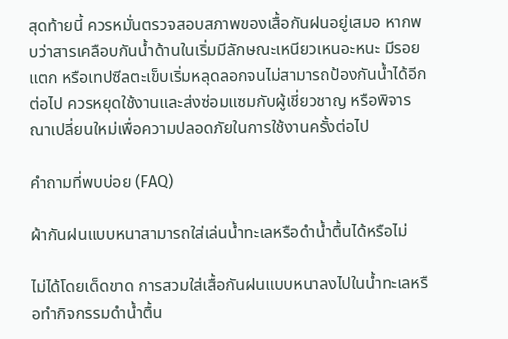สุดท้ายนี้ ควรหมั่นตรวจสอบสภาพของเสื้อกันฝนอยู่เสมอ หากพบว่าสารเคลือบกันน้ำด้านในเริ่มมีลักษณะเหนียวเหนอะหนะ มีรอยแตก หรือเทปซีลตะเข็บเริ่มหลุดลอกจนไม่สามารถป้องกันน้ำได้อีกต่อไป ควรหยุดใช้งานและส่งซ่อมแซมกับผู้เชี่ยวชาญ หรือพิจารณาเปลี่ยนใหม่เพื่อความปลอดภัยในการใช้งานครั้งต่อไป

คำถามที่พบบ่อย (FAQ)

ผ้ากันฝนแบบหนาสามารถใส่เล่นน้ำทะเลหรือดำน้ำตื้นได้หรือไม่

ไม่ได้โดยเด็ดขาด การสวมใส่เสื้อกันฝนแบบหนาลงไปในน้ำทะเลหรือทำกิจกรรมดำน้ำตื้น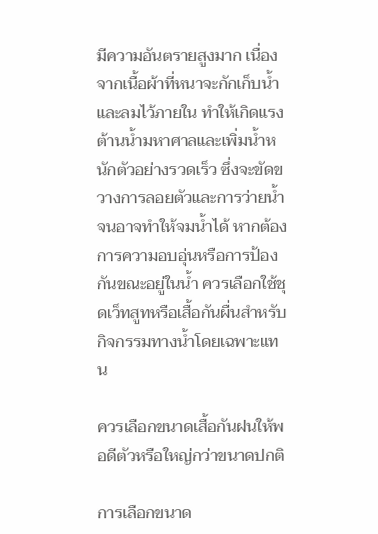มีความอันตรายสูงมาก เนื่องจากเนื้อผ้าที่หนาจะกักเก็บน้ำและลมไว้ภายใน ทำให้เกิดแรงต้านน้ำมหาศาลและเพิ่มน้ำหนักตัวอย่างรวดเร็ว ซึ่งจะขัดขวางการลอยตัวและการว่ายน้ำจนอาจทำให้จมน้ำได้ หากต้องการความอบอุ่นหรือการป้องกันขณะอยู่ในน้ำ ควรเลือกใช้ชุดเว็ทสูทหรือเสื้อกันผื่นสำหรับกิจกรรมทางน้ำโดยเฉพาะแทน

ควรเลือกขนาดเสื้อกันฝนให้พอดีตัวหรือใหญ่กว่าขนาดปกติ

การเลือกขนาด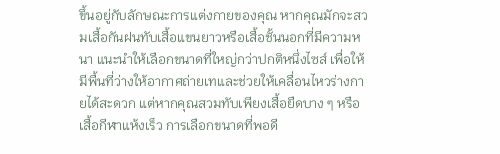ขึ้นอยู่กับลักษณะการแต่งกายของคุณ หากคุณมักจะสวมเสื้อกันฝนทับเสื้อแขนยาวหรือเสื้อชั้นนอกที่มีความหนา แนะนำให้เลือกขนาดที่ใหญ่กว่าปกติหนึ่งไซส์ เพื่อให้มีพื้นที่ว่างให้อากาศถ่ายเทและช่วยให้เคลื่อนไหวร่างกายได้สะดวก แต่หากคุณสวมทับเพียงเสื้อยืดบาง ๆ หรือเสื้อกีฬาแห้งเร็ว การเลือกขนาดที่พอดี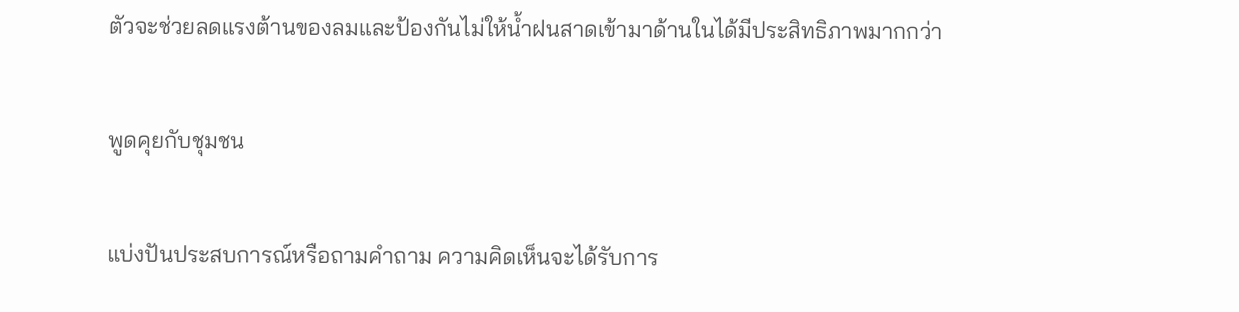ตัวจะช่วยลดแรงต้านของลมและป้องกันไม่ให้น้ำฝนสาดเข้ามาด้านในได้มีประสิทธิภาพมากกว่า

พูดคุยกับชุมชน

แบ่งปันประสบการณ์หรือถามคำถาม ความคิดเห็นจะได้รับการ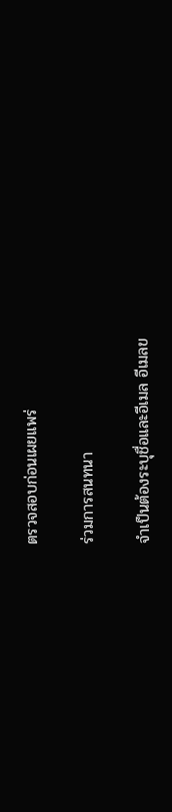ตรวจสอบก่อนเผยแพร่

ร่วมการสนทนา

จำเป็นต้องระบุชื่อและอีเมล อีเมลข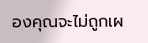องคุณจะไม่ถูกเผ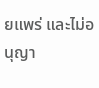ยแพร่ และไม่อนุญา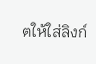ตให้ใส่ลิงก์